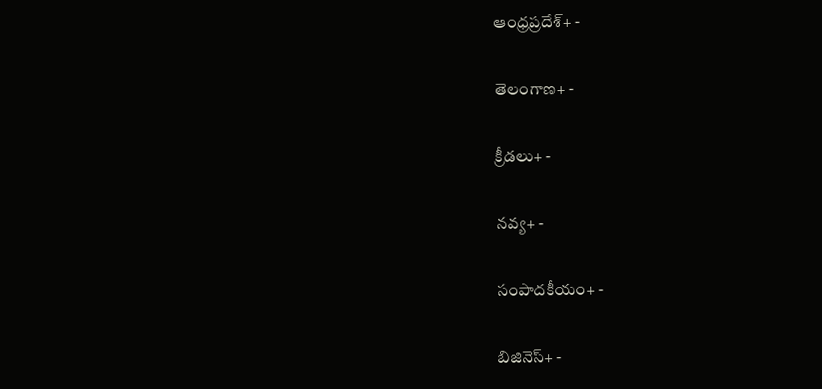ఆంధ్రప్రదేశ్+ -

తెలంగాణ+ -

క్రీడలు+ -

నవ్య+ -

సంపాదకీయం+ -

బిజినెస్+ -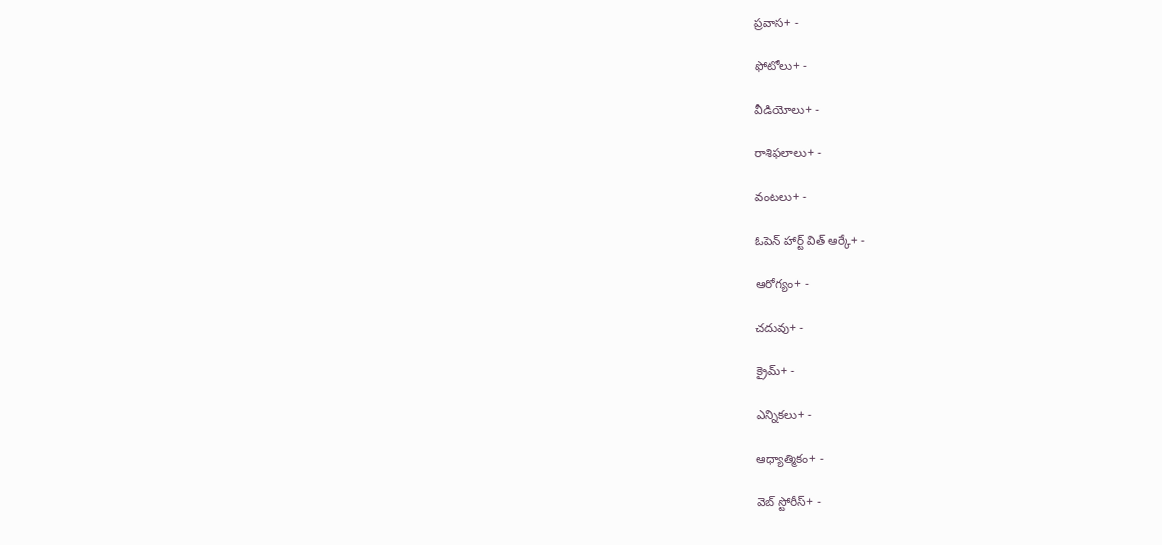ప్రవాస+ -

ఫోటోలు+ -

వీడియోలు+ -

రాశిఫలాలు+ -

వంటలు+ -

ఓపెన్ హార్ట్ విత్ ఆర్కే+ -

ఆరోగ్యం+ -

చదువు+ -

క్రైమ్+ -

ఎన్నికలు+ -

ఆధ్యాత్మికం+ -

వెబ్ స్టోరీస్+ -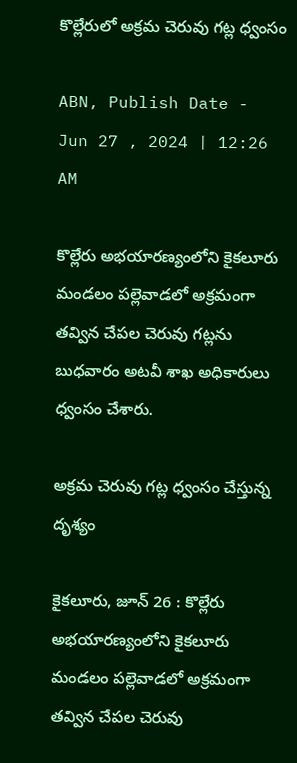కొల్లేరులో అక్రమ చెరువు గట్ల ధ్వంసం

ABN, Publish Date - Jun 27 , 2024 | 12:26 AM

కొల్లేరు అభయారణ్యంలోని కైకలూరు మండలం పల్లెవాడలో అక్రమంగా తవ్విన చేపల చెరువు గట్లను బుధవారం అటవీ శాఖ అధికారులు ధ్వంసం చేశారు.

అక్రమ చెరువు గట్ల ధ్వంసం చేస్తున్న దృశ్యం

కైకలూరు, జూన్‌ 26 : కొల్లేరు అభయారణ్యంలోని కైకలూరు మండలం పల్లెవాడలో అక్రమంగా తవ్విన చేపల చెరువు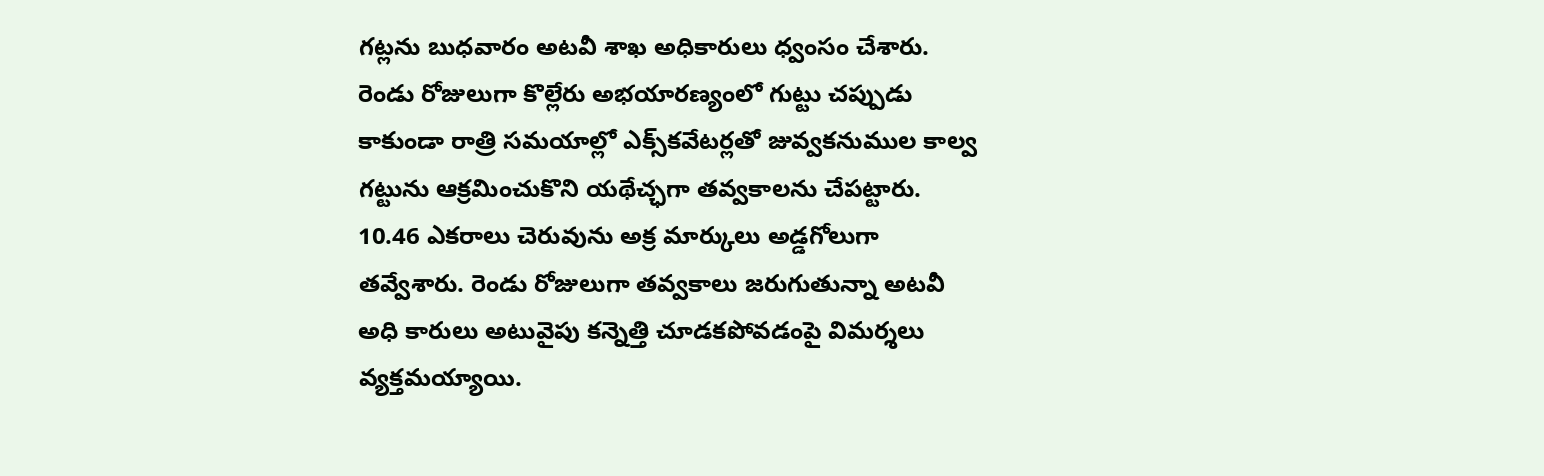గట్లను బుధవారం అటవీ శాఖ అధికారులు ధ్వంసం చేశారు. రెండు రోజులుగా కొల్లేరు అభయారణ్యంలో గుట్టు చప్పుడు కాకుండా రాత్రి సమయాల్లో ఎక్స్‌కవేటర్లతో జువ్వకనుముల కాల్వ గట్టును ఆక్రమించుకొని యథేచ్ఛగా తవ్వకాలను చేపట్టారు. 10.46 ఎకరాలు చెరువును అక్ర మార్కులు అడ్డగోలుగా తవ్వేశారు. రెండు రోజులుగా తవ్వకాలు జరుగుతున్నా అటవీ అధి కారులు అటువైపు కన్నెత్తి చూడకపోవడంపై విమర్శలు వ్యక్తమయ్యాయి.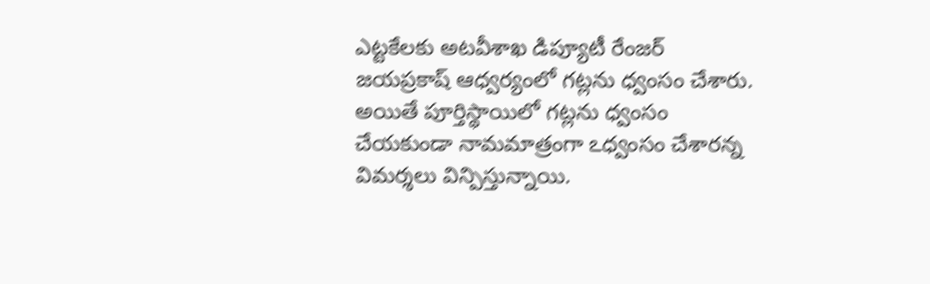ఎట్టకేలకు అటవీశాఖ డిప్యూటీ రేంజర్‌ జయప్రకాష్‌ ఆధ్వర్యంలో గట్లను ధ్వంసం చేశారు. అయితే పూర్తిస్థాయిలో గట్లను ధ్వంసం చేయకుండా నామమాత్రంగా ఽధ్వంసం చేశారన్న విమర్శలు విన్పిస్తున్నాయి.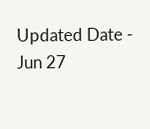Updated Date - Jun 27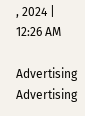, 2024 | 12:26 AM

Advertising
Advertising